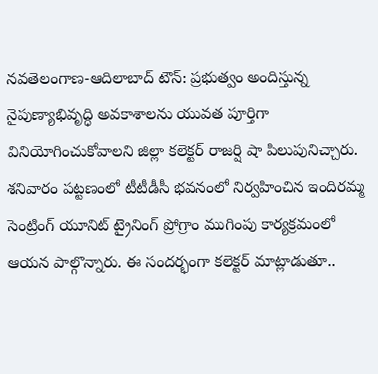నవతెలంగాణ-ఆదిలాబాద్ టౌన్: ప్రభుత్వం అందిస్తున్న నైపుణ్యాభివృద్ధి అవకాశాలను యువత పూర్తిగా వినియోగించుకోవాలని జిల్లా కలెక్టర్ రాజర్షి షా పిలుపునిచ్చారు. శనివారం పట్టణంలో టీటీడీసీ భవనంలో నిర్వహించిన ఇందిరమ్మ సెంట్రింగ్ యూనిట్ ట్రైనింగ్ ప్రోగ్రాం ముగింపు కార్యక్రమంలో ఆయన పాల్గొన్నారు. ఈ సందర్భంగా కలెక్టర్ మాట్లాడుతూ..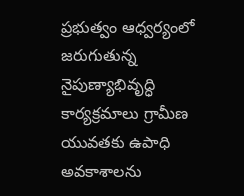ప్రభుత్వం ఆధ్వర్యంలో జరుగుతున్న నైపుణ్యాభివృద్ధి కార్యక్రమాలు గ్రామీణ యువతకు ఉపాధి అవకాశాలను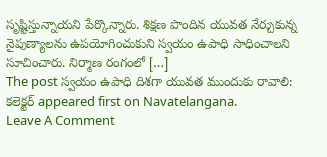సృష్టిస్తున్నాయని పేర్కొన్నారు. శిక్షణ పొందిన యువత నేర్చుకున్న నైపుణ్యాలను ఉపయోగించుకుని స్వయం ఉపాధి సాధించాలని సూచించారు. నిర్మాణ రంగంలో […]
The post స్వయం ఉపాధి దిశగా యువత ముందుకు రావాలి: కలెక్టర్ appeared first on Navatelangana.
Leave A Comment